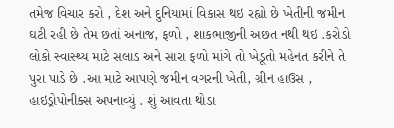તમેજ વિચાર કરો , દેશ અને દુનિયામાં વિકાસ થઇ રહ્યો છે ખેતીની જમીન ઘટી રહી છે તેમ છતાં અનાજ, ફળો , શાકભાજીની અછત નથી થઇ .કરોડો લોકો સ્વાસ્થ્ય માટે સલાડ અને સારા ફળો માંગે તો ખેડૂતો મહેનત કરીને તે પુરા પાડે છે .આ માટે આપણે જમીન વગરની ખેતી, ગ્રીન હાઉસ , હાઇડ્રોપોનીક્સ અપનાવ્યું . શું આવતા થોડા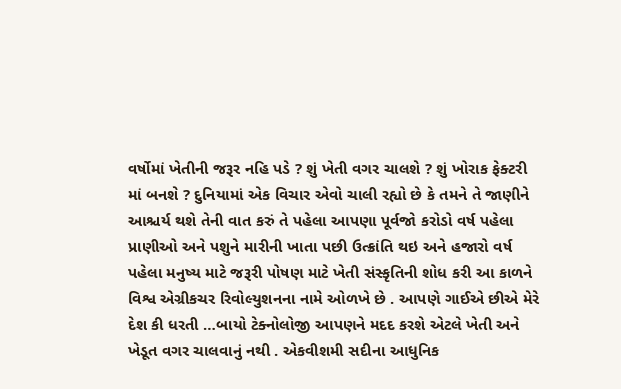વર્ષોમાં ખેતીની જરૂર નહિ પડે ? શું ખેતી વગર ચાલશે ? શું ખોરાક ફેક્ટરી માં બનશે ? દુનિયામાં એક વિચાર એવો ચાલી રહ્યો છે કે તમને તે જાણીને આશ્ચર્ય થશે તેની વાત કરું તે પહેલા આપણા પૂર્વજો કરોડો વર્ષ પહેલા પ્રાણીઓ અને પશુને મારીની ખાતા પછી ઉત્ક્રાંતિ થઇ અને હજારો વર્ષ પહેલા મનુષ્ય માટે જરૂરી પોષણ માટે ખેતી સંસ્કૃતિની શોધ કરી આ કાળને વિશ્વ એગ્રીકચર રિવોલ્યુશનના નામે ઓળખે છે . આપણે ગાઈએ છીએ મેરે દેશ કી ધરતી …બાયો ટેક્નોલોજી આપણને મદદ કરશે એટલે ખેતી અને ખેડૂત વગર ચાલવાનું નથી . એકવીશમી સદીના આધુનિક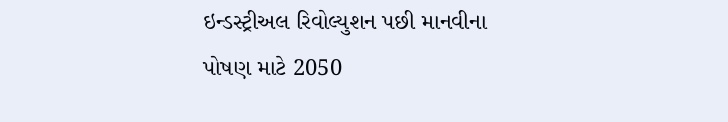ઇન્ડસ્ટ્રીઅલ રિવોલ્યુશન પછી માનવીના પોષણ માટે 2050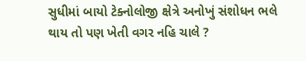સુધીમાં બાયો ટેક્નોલોજી ક્ષેત્રે અનોખું સંશોધન ભલે થાય તો પણ ખેતી વગર નહિ ચાલે ?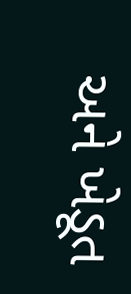અને ખેડૂત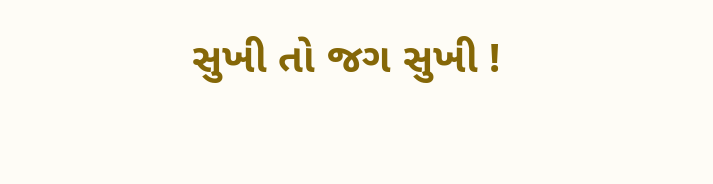સુખી તો જગ સુખી !